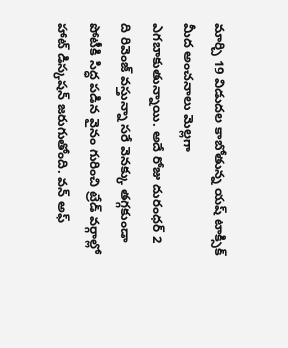మార్చి 19 విడుదల కాబోతున్న యష్ టాక్సిక్ మీద అంచనాలు మెల్లగా ఎగబాకుతున్నాయి. అదే రోజు దురంధర్ 2 ది రివెంజ్ వస్తున్నా సరే వెనక్కు తగ్గకుండా పోటీకి సిద్ధ పడిన వైనం గురించి ట్రేడ్ వర్గాల్లో హాట్ డిస్కషన్ జరుగుతోంది. వన్ అఫ్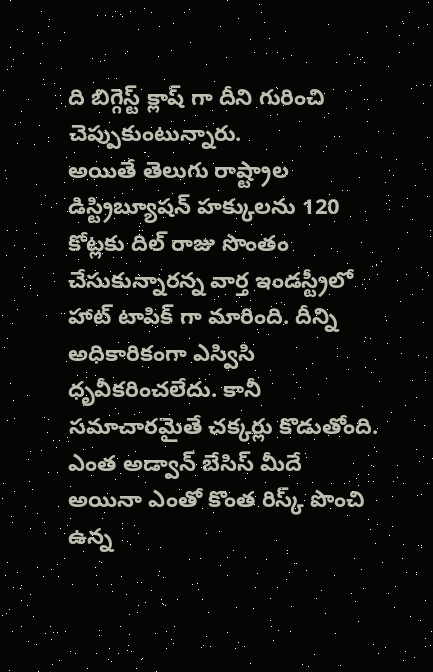ది బిగ్గెస్ట్ క్లాష్ గా దీని గురించి చెప్పుకుంటున్నారు.
అయితే తెలుగు రాష్ట్రాల డిస్ట్రిబ్యూషన్ హక్కులను 120 కోట్లకు దిల్ రాజు సొంతం చేసుకున్నారన్న వార్త ఇండస్ట్రీలో హాట్ టాపిక్ గా మారింది. దీన్ని అధికారికంగా ఎస్విసి ధృవీకరించలేదు. కానీ సమాచారమైతే చక్కర్లు కొడుతోంది. ఎంత అడ్వాన్ బేసిస్ మీదే అయినా ఎంతో కొంత రిస్క్ పొంచి ఉన్న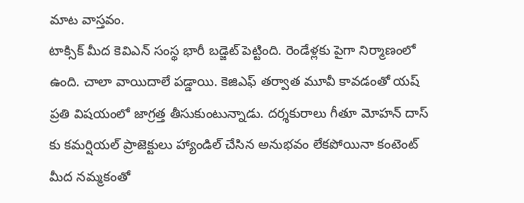మాట వాస్తవం.
టాక్సిక్ మీద కెవిఎన్ సంస్థ భారీ బడ్జెట్ పెట్టింది. రెండేళ్లకు పైగా నిర్మాణంలో ఉంది. చాలా వాయిదాలే పడ్డాయి. కెజిఎఫ్ తర్వాత మూవీ కావడంతో యష్ ప్రతి విషయంలో జాగ్రత్త తీసుకుంటున్నాడు. దర్శకురాలు గీతూ మోహన్ దాస్ కు కమర్షియల్ ప్రాజెక్టులు హ్యాండిల్ చేసిన అనుభవం లేకపోయినా కంటెంట్ మీద నమ్మకంతో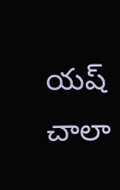యష్ చాలా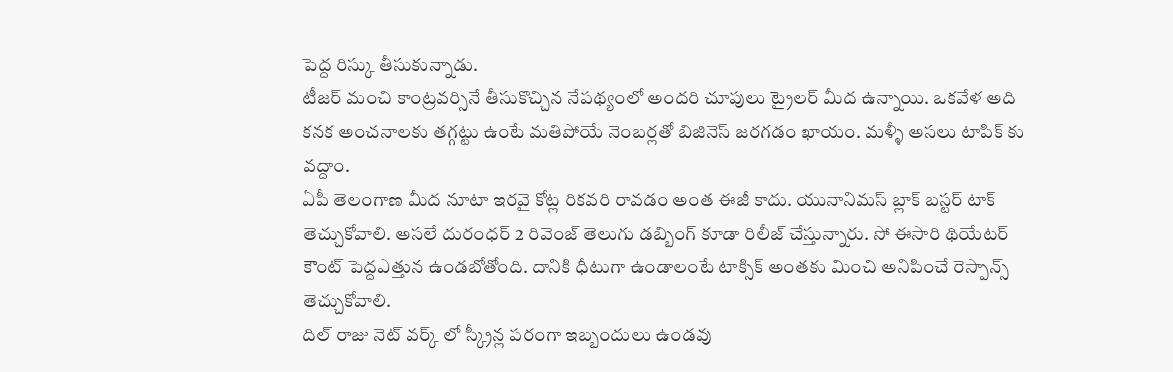పెద్ద రిస్కు తీసుకున్నాడు.
టీజర్ మంచి కాంట్రవర్సినే తీసుకొచ్చిన నేపథ్యంలో అందరి చూపులు ట్రైలర్ మీద ఉన్నాయి. ఒకవేళ అది కనక అంచనాలకు తగ్గట్టు ఉంటే మతిపోయే నెంబర్లతో బిజినెస్ జరగడం ఖాయం. మళ్ళీ అసలు టాపిక్ కు వద్దాం.
ఏపీ తెలంగాణ మీద నూటా ఇరవై కోట్ల రికవరి రావడం అంత ఈజీ కాదు. యునానిమస్ బ్లాక్ బస్టర్ టాక్ తెచ్చుకోవాలి. అసలే దురంధర్ 2 రివెంజ్ తెలుగు డబ్బింగ్ కూడా రిలీజ్ చేస్తున్నారు. సో ఈసారి థియేటర్ కౌంట్ పెద్దఎత్తున ఉండబోతోంది. దానికి ధీటుగా ఉండాలంటే టాక్సిక్ అంతకు మించి అనిపించే రెస్పాన్స్ తెచ్చుకోవాలి.
దిల్ రాజు నెట్ వర్క్ లో స్క్రీన్ల పరంగా ఇబ్బందులు ఉండవు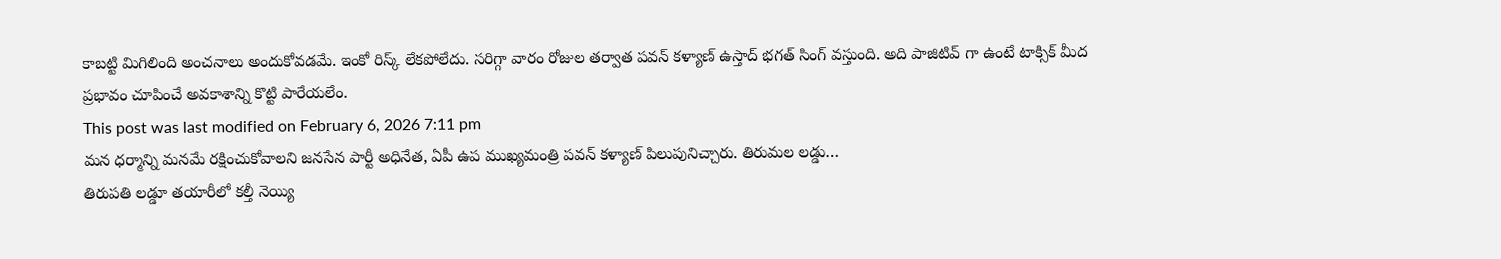కాబట్టి మిగిలింది అంచనాలు అందుకోవడమే. ఇంకో రిస్క్ లేకపోలేదు. సరిగ్గా వారం రోజుల తర్వాత పవన్ కళ్యాణ్ ఉస్తాద్ భగత్ సింగ్ వస్తుంది. అది పాజిటివ్ గా ఉంటే టాక్సిక్ మీద ప్రభావం చూపించే అవకాశాన్ని కొట్టి పారేయలేం.
This post was last modified on February 6, 2026 7:11 pm
మన ధర్మాన్ని మనమే రక్షించుకోవాలని జనసేన పార్టీ అధినేత, ఏపీ ఉప ముఖ్యమంత్రి పవన్ కళ్యాణ్ పిలుపునిచ్చారు. తిరుమల లడ్డు…
తిరుపతి లడ్డూ తయారీలో కల్తీ నెయ్యి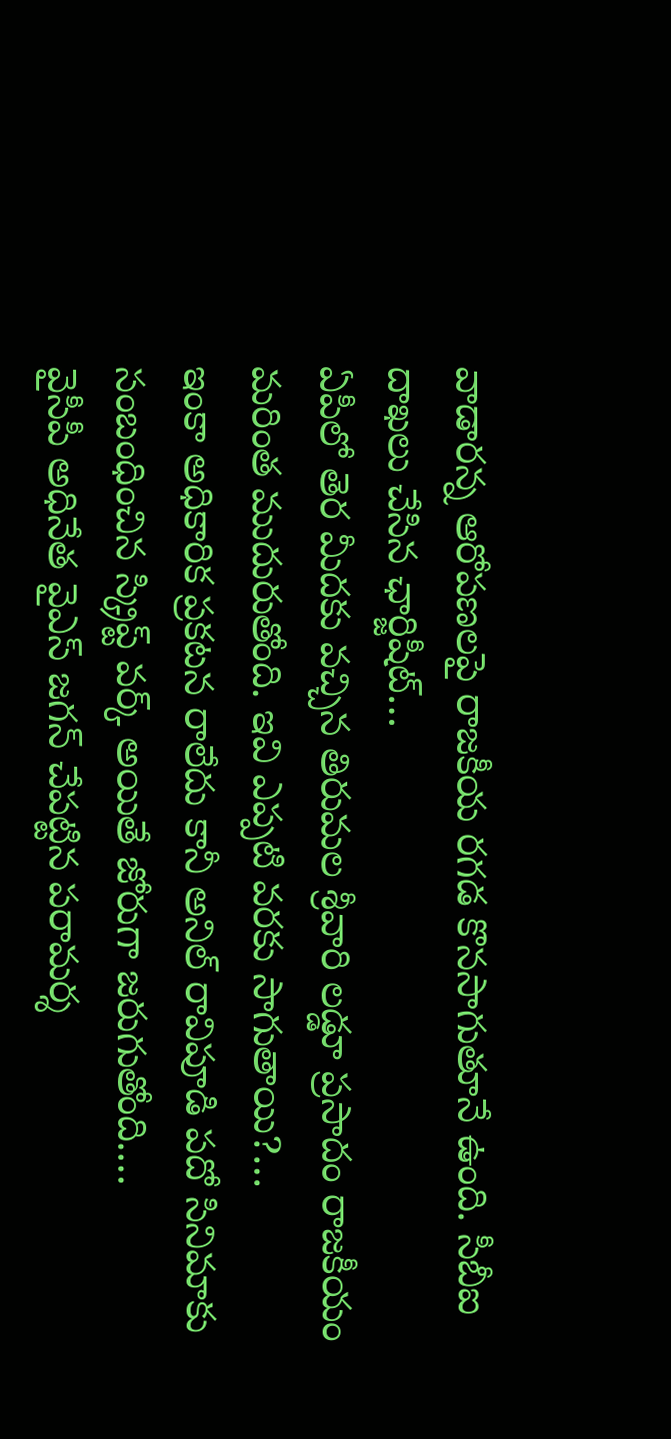వాడారన్న ఆరోపణలపై రాజకీయ రగడ కొనసాగుతూనే ఉంది. సీబీఐ దాఖలు చేసిన ఛార్జిషీట్…
ఏపీలో తెర మీదకు వచ్చిన తిరుమల శ్రీవారి లడ్డూ ప్రసాదం రాజకీయం మరింత ముదురుతోంది. ఇవి ఎప్పటి వరకు సాగుతాయి?…
ఇంకా అధికారిక ప్రకటన రాలేదు కానీ అనిల్ రావిపూడి పదో సినిమాకు సంబంధించిన స్క్రిప్ట్ వర్క్ అయితే జోరుగా జరుగుతోంది.…
వైసీపీ అధినేత వైఎస్ జగన్ చేపట్టిన పరామర్శ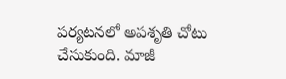పర్యటనలో అపశృతి చోటు చేసుకుంది. మాజీ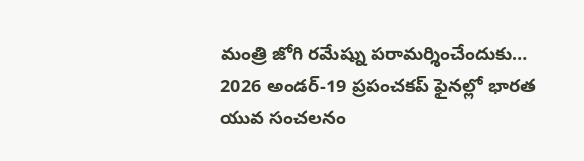మంత్రి జోగి రమేష్ను పరామర్శించేందుకు…
2026 అండర్-19 ప్రపంచకప్ ఫైనల్లో భారత యువ సంచలనం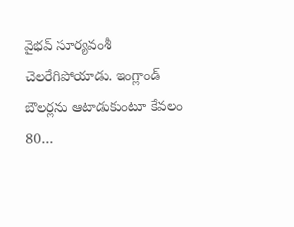వైభవ్ సూర్యవంశీ చెలరేగిపోయాడు. ఇంగ్లాండ్ బౌలర్లను ఆటాడుకుంటూ కేవలం 80…